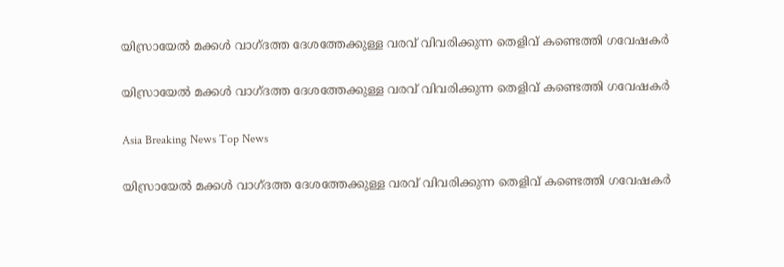യിസ്രായേല്‍ മക്കള്‍ വാഗ്ദത്ത ദേശത്തേക്കുള്ള വരവ് വിവരിക്കുന്ന തെളിവ് കണ്ടെത്തി ഗവേഷകര്‍

യിസ്രായേല്‍ മക്കള്‍ വാഗ്ദത്ത ദേശത്തേക്കുള്ള വരവ് വിവരിക്കുന്ന തെളിവ് കണ്ടെത്തി ഗവേഷകര്‍

Asia Breaking News Top News

യിസ്രായേല്‍ മക്കള്‍ വാഗ്ദത്ത ദേശത്തേക്കുള്ള വരവ് വിവരിക്കുന്ന തെളിവ് കണ്ടെത്തി ഗവേഷകര്‍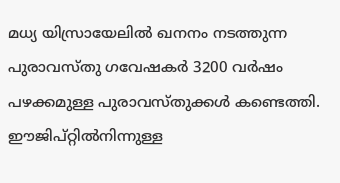മധ്യ യിസ്രായേലില്‍ ഖനനം നടത്തുന്ന പുരാവസ്തു ഗവേഷകര്‍ 3200 വര്‍ഷം പഴക്കമുള്ള പുരാവസ്തുക്കള്‍ കണ്ടെത്തി. ഈജിപ്റ്റില്‍നിന്നുള്ള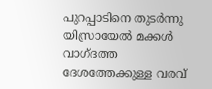പുറപ്പാടിനെ തുടര്‍ന്നു യിസ്രായേല്‍ മക്കള്‍ വാഗ്ദത്ത ദേശത്തേക്കുള്ള വരവ്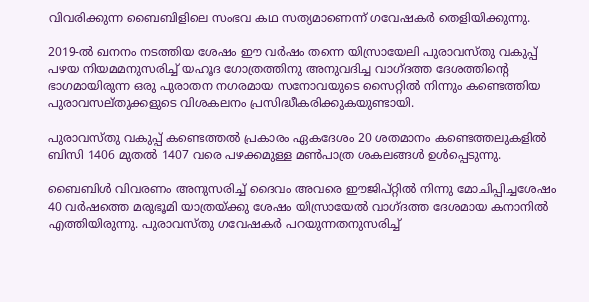വിവരിക്കുന്ന ബൈബിളിലെ സംഭവ കഥ സത്യമാണെന്ന് ഗവേഷകര്‍ തെളിയിക്കുന്നു.

2019-ല്‍ ഖനനം നടത്തിയ ശേഷം ഈ വര്‍ഷം തന്നെ യിസ്രായേലി പുരാവസ്തു വകുപ്പ് പഴയ നിയമമനുസരിച്ച് യഹൂദ ഗോത്രത്തിനു അനുവദിച്ച വാഗ്ദത്ത ദേശത്തിന്റെ ഭാഗമായിരുന്ന ഒരു പുരാതന നഗരമായ സനോവയുടെ സൈറ്റില്‍ നിന്നും കണ്ടെത്തിയ പുരാവസല്തുക്കളുടെ വിശകലനം പ്രസിദ്ധീകരിക്കുകയുണ്ടായി.

പുരാവസ്തു വകുപ്പ് കണ്ടെത്തല്‍ പ്രകാരം ഏകദേശം 20 ശതമാനം കണ്ടെത്തലുകളില്‍ ബിസി 1406 മുതല്‍ 1407 വരെ പഴക്കമുള്ള മണ്‍പാത്ര ശകലങ്ങള്‍ ഉള്‍പ്പെടുന്നു.

ബൈബിള്‍ വിവരണം അനുസരിച്ച് ദൈവം അവരെ ഈജിപ്റ്റില്‍ നിന്നു മോചിപ്പിച്ചശേഷം 40 വര്‍ഷത്തെ മരുഭൂമി യാത്രയ്ക്കു ശേഷം യിസ്രായേല്‍ വാഗ്ദത്ത ദേശമായ കനാനില്‍ എത്തിയിരുന്നു. പുരാവസ്തു ഗവേഷകര്‍ പറയുന്നതനുസരിച്ച്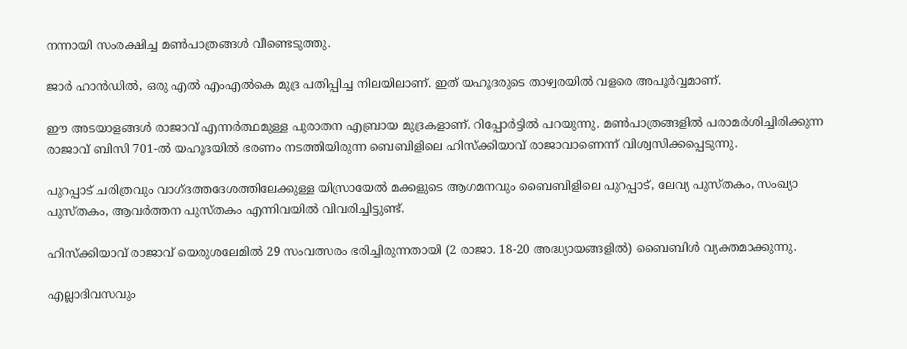നന്നായി സംരക്ഷിച്ച മണ്‍പാത്രങ്ങള്‍ വീണ്ടെടുത്തു.

ജാര്‍ ഹാന്‍ഡില്‍, ഒരു എല്‍ എംഎല്‍കെ മുദ്ര പതിപ്പിച്ച നിലയിലാണ്. ഇത് യഹൂദരുടെ താഴ്വരയില്‍ വളരെ അപൂര്‍വ്വമാണ്.

ഈ അടയാളങ്ങള്‍ രാജാവ് എന്നര്‍ത്ഥമുള്ള പുരാതന എബ്രായ മുദ്രകളാണ്. റിപ്പോര്‍ട്ടില്‍ പറയുന്നു. മണ്‍പാത്രങ്ങളില്‍ പരാമര്‍ശിച്ചിരിക്കുന്ന രാജാവ് ബിസി 701-ല്‍ യഹൂദയില്‍ ഭരണം നടത്തിയിരുന്ന ബെബിളിലെ ഹിസ്ക്കിയാവ് രാജാവാണെന്ന് വിശ്വസിക്കപ്പെടുന്നു.

പുറപ്പാട് ചരിത്രവും വാഗ്ദത്തദേശത്തിലേക്കുള്ള യിസ്രായേല്‍ മക്കളുടെ ആഗമനവും ബൈബിളിലെ പുറപ്പാട്, ലേവ്യ പുസ്തകം, സംഖ്യാ പുസ്തകം, ആവര്‍ത്തന പുസ്തകം എന്നിവയില്‍ വിവരിച്ചിട്ടുണ്ട്.

ഹിസ്ക്കിയാവ് രാജാവ് യെരുശലേമില്‍ 29 സംവത്സരം ഭരിച്ചിരുന്നതായി (2 രാജാ. 18-20 അദ്ധ്യായങ്ങളില്‍) ബൈബിള്‍ വ്യക്തമാക്കുന്നു.

എല്ലാദിവസവും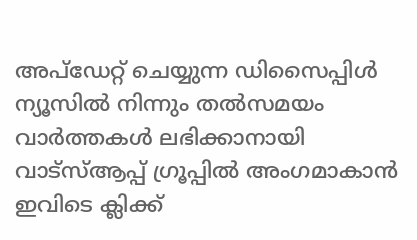അപ്ഡേറ്റ് ചെയ്യുന്ന ഡിസൈപ്പിൾ ന്യൂസിൽ നിന്നും തൽസമയം വാർത്തകൾ ലഭിക്കാനായി വാട്സ്ആപ്പ് ഗ്രൂപ്പിൽ അംഗമാകാൻ ഇവിടെ ക്ലിക്ക്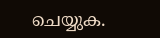ചെയ്യുക.